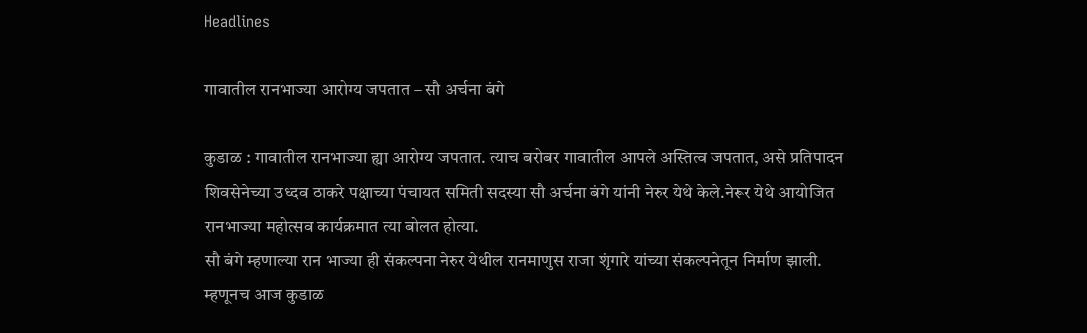Headlines

गावातील रानभाज्या आरोग्य जपतात – सौ अर्चना बंगे

कुडाळ : गावातील रानभाज्या ह्या आरोग्य जपतात. त्याच बरोबर गावातील आपले अस्तित्व जपतात, असे प्रतिपादन शिवसेनेच्या उध्दव ठाकरे पक्षाच्या पंचायत समिती सदस्या सौ अर्चना बंगे यांनी नेरुर येथे केले.नेरूर येथे आयोजित रानभाज्या महोत्सव कार्यक्रमात त्या बोलत होत्या.
सौ बंगे म्हणाल्या रान भाज्या ही संकल्पना नेरुर येथील रानमाणुस राजा शृंगारे यांच्या संकल्पनेतून निर्माण झाली. म्हणूनच आज कुडाळ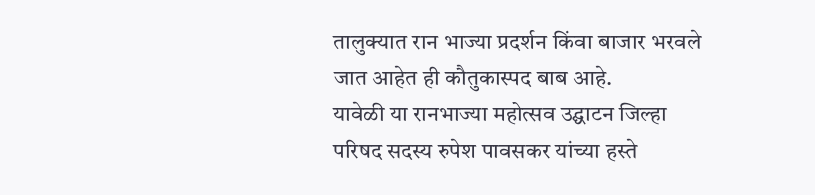तालुक्यात रान भाज्या प्रदर्शन किंवा बाजार भरवले जात आहेत ही कौतुकास्पद बाब आहे.
यावेळी या रानभाज्या महोत्सव उद्घाटन जिल्हा परिषद सदस्य रुपेश पावसकर यांच्या हस्ते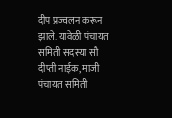दीप प्रज्वलन करून झाले. यावेळी पंचायत समिती सदस्या सौ दीप्ती नाईक, माजी पंचायत समिती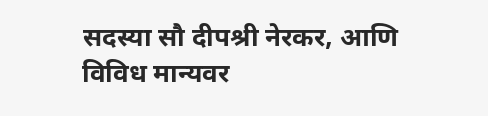सदस्या सौ दीपश्री नेरकर, आणि विविध मान्यवर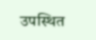उपस्थित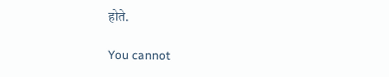होते.

You cannot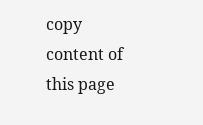copy content of this page